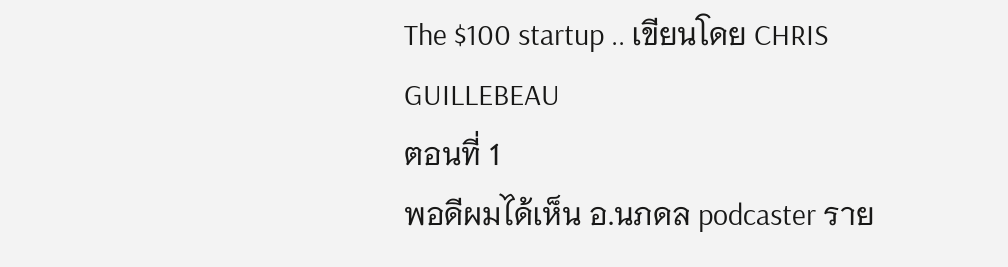The $100 startup .. เขียนโดย CHRIS GUILLEBEAU
ตอนที่ 1
พอดีผมได้เห็น อ.นภดล podcaster ราย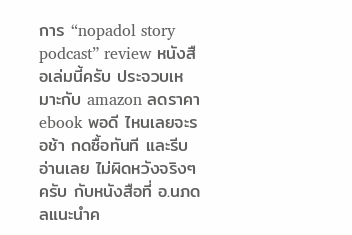การ “nopadol story podcast” review หนังสือเล่มนี้ครับ ประจวบเหมาะกับ amazon ลดราคา ebook พอดี ไหนเลยจะรอช้า กดซื้อทันที และรีบอ่านเลย ไม่ผิดหวังจริงๆ ครับ กับหนังสือที่ อ.นภดลแนะนำค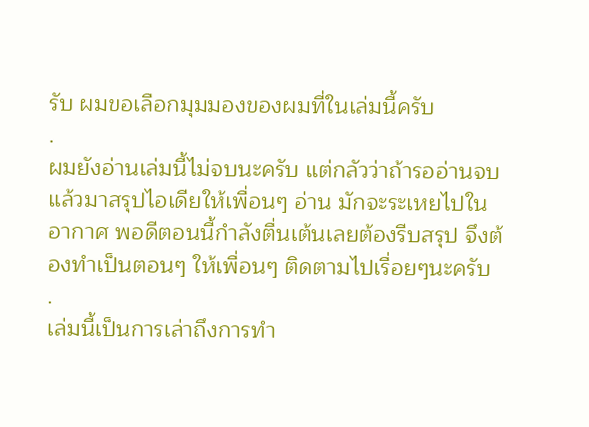รับ ผมขอเลือกมุมมองของผมที่ในเล่มนี้ครับ
.
ผมยังอ่านเล่มนี้ไม่จบนะครับ แต่กลัวว่าถ้ารออ่านจบแล้วมาสรุปไอเดียให้เพื่อนๆ อ่าน มักจะระเหยไปในอากาศ พอดีตอนนี้กำลังตื่นเต้นเลยต้องรีบสรุป จึงต้องทำเป็นตอนๆ ให้เพื่อนๆ ติดตามไปเรื่อยๆนะครับ
.
เล่มนี้เป็นการเล่าถึงการทำ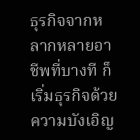ธุรกิจจากหลากหลายอาชีพที่บางที ก็เริ่มธุรกิจด้วยความบังเอิญ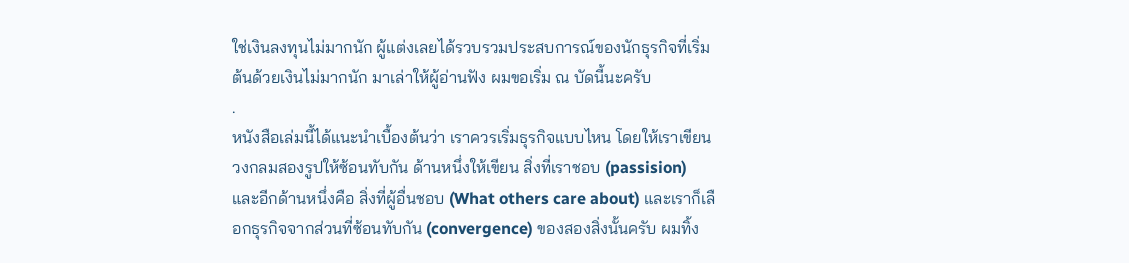ใช่เงินลงทุนไม่มากนัก ผู้แต่งเลยได้รวบรวมประสบการณ์ของนักธุรกิจที่เริ่มต้นด้วยเงินไม่มากนัก มาเล่าให้ผู้อ่านฟัง ผมขอเริ่ม ณ บัดนี้นะครับ
.
หนังสือเล่มนี้ได้แนะนำเบื้องต้นว่า เราควรเริ่มธุรกิจแบบไหน โดยให้เราเขียนวงกลมสองรูปให้ซ้อนทับกัน ด้านหนึ่งให้เขียน สิ่งที่เราชอบ (passision) และอีกด้านหนึ่งคือ สิ่งที่ผู้อื่นชอบ (What others care about) และเราก็เลือกธุรกิจจากส่วนที่ซ้อนทับกัน (convergence) ของสองสิ่งนั้นครับ ผมทิ้ง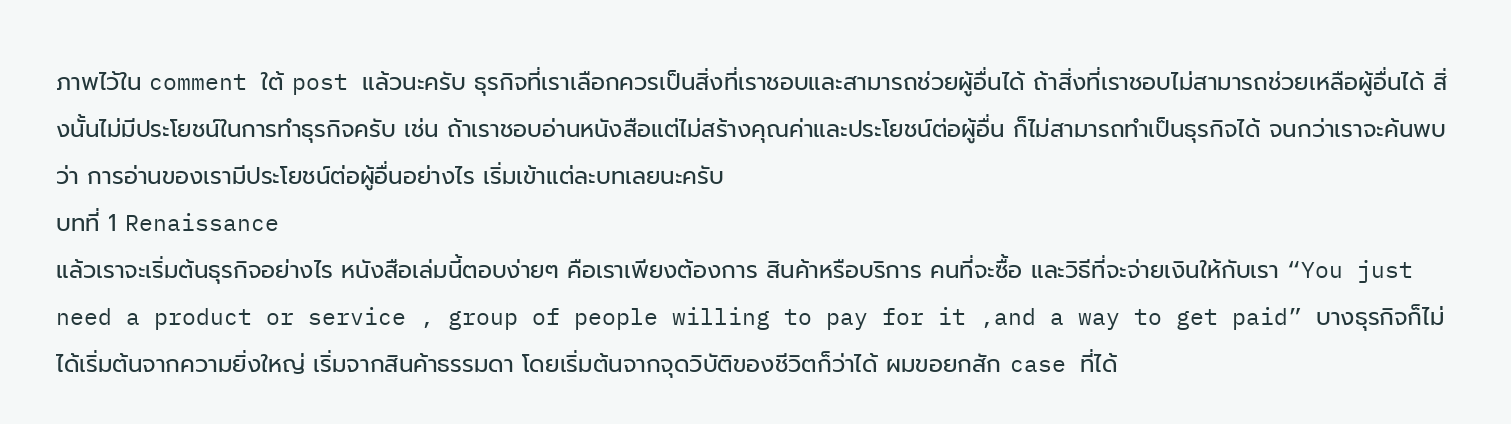ภาพไว้ใน comment ใต้ post แล้วนะครับ ธุรกิจที่เราเลือกควรเป็นสิ่งที่เราชอบและสามารถช่วยผู้อื่นได้ ถ้าสิ่งที่เราชอบไม่สามารถช่วยเหลือผู้อื่นได้ สิ่งนั้นไม่มีประโยชน์ในการทำธุรกิจครับ เช่น ถ้าเราชอบอ่านหนังสือแต่ไม่สร้างคุณค่าและประโยชน์ต่อผู้อื่น ก็ไม่สามารถทำเป็นธุรกิจได้ จนกว่าเราจะค้นพบว่า การอ่านของเรามีประโยชน์ต่อผู้อื่นอย่างไร เริ่มเข้าแต่ละบทเลยนะครับ
บทที่ 1 Renaissance
แล้วเราจะเริ่มต้นธุรกิจอย่างไร หนังสือเล่มนี้ตอบง่ายๆ คือเราเพียงต้องการ สินค้าหรือบริการ คนที่จะซื้อ และวิธีที่จะจ่ายเงินให้กับเรา “You just need a product or service , group of people willing to pay for it ,and a way to get paid” บางธุรกิจก็ไม่ได้เริ่มต้นจากความยิ่งใหญ่ เริ่มจากสินค้าธรรมดา โดยเริ่มต้นจากจุดวิบัติของชีวิตก็ว่าได้ ผมขอยกสัก case ที่ได้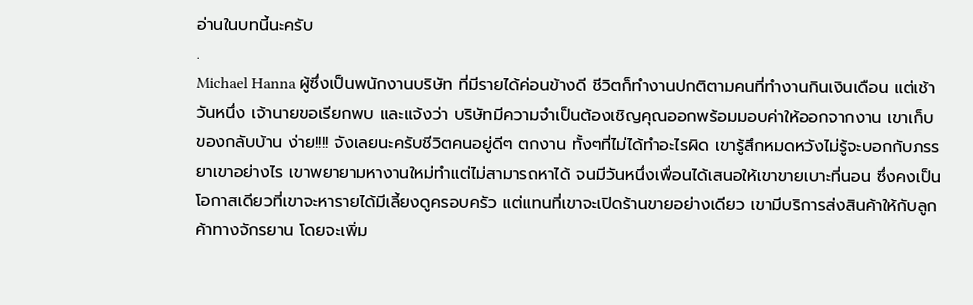อ่านในบทนี้นะครับ
.
Michael Hanna ผู้ซึ่งเป็นพนักงานบริษัท ที่มีรายได้ค่อนข้างดี ชีวิตก็ทำงานปกติตามคนที่ทำงานกินเงินเดือน แต่เช้าวันหนึ่ง เจ้านายขอเรียกพบ และแจ้งว่า บริษัทมีความจำเป็นต้องเชิญคุณออกพร้อมมอบค่าให้ออกจากงาน เขาเก็บของกลับบ้าน ง่าย!!!! จังเลยนะครับชีวิตคนอยู่ดีๆ ตกงาน ทั้งๆที่ไม่ได้ทำอะไรผิด เขารู้สึกหมดหวังไม่รู้จะบอกกับภรรยาเขาอย่างไร เขาพยายามหางานใหม่ทำแต่ไม่สามารถหาได้ จนมีวันหนึ่งเพื่อนได้เสนอให้เขาขายเบาะที่นอน ซึ่งคงเป็นโอกาสเดียวที่เขาจะหารายได้มีเลี้ยงดูครอบครัว แต่แทนที่เขาจะเปิดร้านขายอย่างเดียว เขามีบริการส่งสินค้าให้กับลูกค้าทางจักรยาน โดยจะเพิ่ม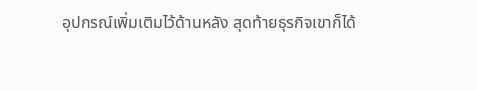อุปกรณ์เพิ่มเติมไว้ด้านหลัง สุดท้ายธุรกิจเขาก็ได้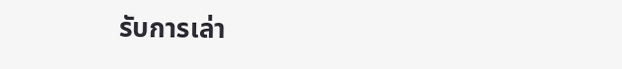รับการเล่า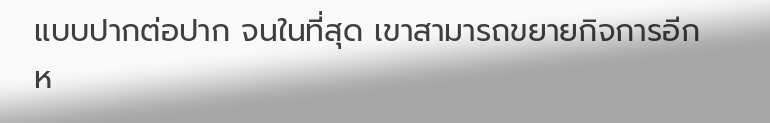แบบปากต่อปาก จนในที่สุด เขาสามารถขยายกิจการอีกห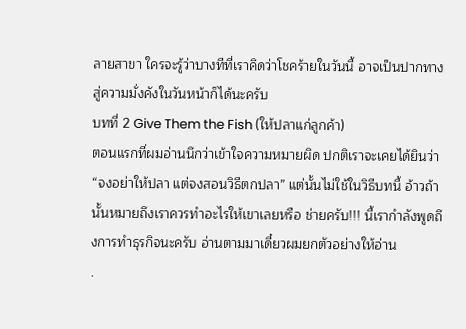ลายสาขา ใครจะรู้ว่าบางทีที่เราคิดว่าโชคร้ายในวันนี้ อาจเป็นปากทางสู่ความมั่งคังในวันหน้าก็ได้นะครับ
บทที่ 2 Give Them the Fish (ให้ปลาแก่ลูกค้า)
ตอนแรกที่ผมอ่านนึกว่าเข้าใจความหมายผิด ปกติเราจะเคยได้ยินว่า “จงอย่าให้ปลา แต่จงสอนวิธีตกปลา” แต่นั้นไม่ใช้ในวิธีบทนี้ อ้าวถ้านั้นหมายถึงเราควรทำอะไรให้เขาเลยหรือ ช่ายครับ!!! นี้เรากำลังพูดถึงการทำธุรกิจนะครับ อ่านตามมาเดี๋ยวผมยกตัวอย่างให้อ่าน
.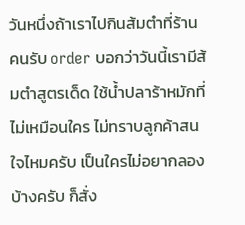วันหนึ่งถ้าเราไปกินส้มตำที่ร้าน คนรับ order บอกว่าวันนี้เรามีส้มตำสูตรเด็ด ใช้น้ำปลาร้าหมักที่ไม่เหมือนใคร ไม่ทราบลูกค้าสนใจไหมครับ เป็นใครไม่อยากลองบ้างครับ ก็สั่ง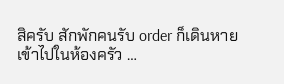สิครับ สักพักคนรับ order ก็เดินหายเข้าไปในห้องครัว …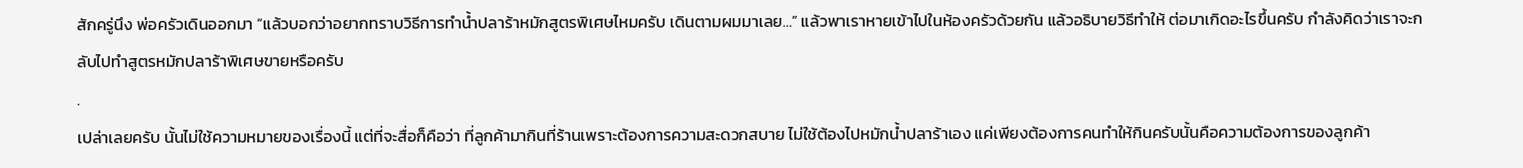สักครู่นึง พ่อครัวเดินออกมา “แล้วบอกว่าอยากทราบวิธีการทำน้ำปลาร้าหมักสูตรพิเศษไหมครับ เดินตามผมมาเลย…” แล้วพาเราหายเข้าไปในห้องครัวด้วยกัน แล้วอธิบายวิธีทำให้ ต่อมาเกิดอะไรขึ้นครับ กำลังคิดว่าเราจะกลับไปทำสูตรหมักปลาร้าพิเศษขายหรือครับ
.
เปล่าเลยครับ นั้นไม่ใช้ความหมายของเรื่องนี้ แต่ที่จะสื่อก็คือว่า ที่ลูกค้ามากินที่ร้านเพราะต้องการความสะดวกสบาย ไม่ใช้ต้องไปหมักน้ำปลาร้าเอง แค่เพียงต้องการคนทำให้กินครับนั้นคือความต้องการของลูกค้า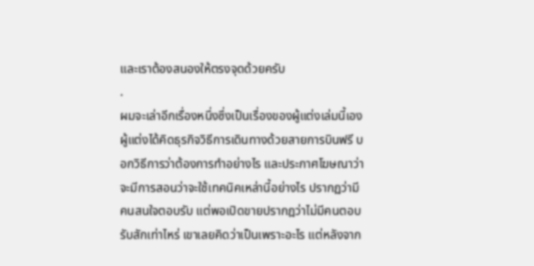และเราต้องสนองให้ตรงจุดด้วยครับ
.
ผมจะเล่าอีกเรื่องหนึ่งซึ่งเป็นเรื่องของผู้แต่งเล่มนี้เอง ผู้แต่งได้คิดธุรกิจวิธีการเดินทางด้วยสายการบินฟรี บอกวิธีการว่าต้องการทำอย่างไร และประกาศโฆษณาว่าจะมีการสอนว่าจะใช้เทคนิคเหล่านี้อย่างไร ปรากฏว่ามีคนสนใจตอบรับ แต่พอเปิดขายปรากฎว่าไม่มีคนตอบรับสักเท่าไหร่ เขาเลยคิดว่าเป็นเพราะอะไร แต่หลังจาก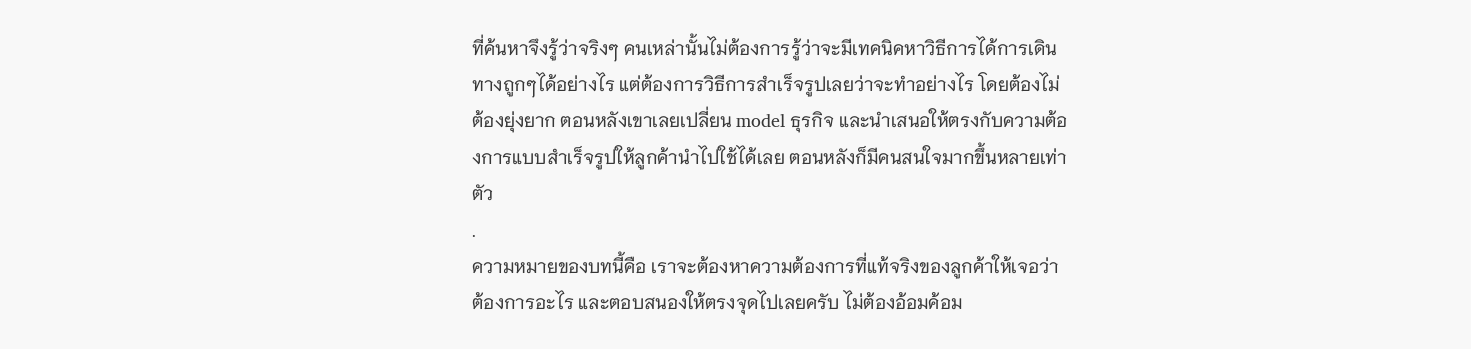ที่ค้นหาจึงรู้ว่าจริงๆ คนเหล่านั้นไม่ต้องการรู้ว่าจะมีเทคนิคหาวิธีการได้การเดินทางถูกๆได้อย่างไร แต่ต้องการวิธีการสำเร็จรูปเลยว่าจะทำอย่างไร โดยต้องไม่ต้องยุ่งยาก ตอนหลังเขาเลยเปลี่ยน model ธุรกิจ และนำเสนอให้ตรงกับความต้องการแบบสำเร็จรูปให้ลูกค้านำไปใช้ได้เลย ตอนหลังก็มีคนสนใจมากขึ้นหลายเท่าตัว
.
ความหมายของบทนี้คือ เราจะต้องหาความต้องการที่แท้จริงของลูกค้าให้เจอว่าต้องการอะไร และตอบสนองให้ตรงจุดไปเลยครับ ไม่ต้องอ้อมค้อม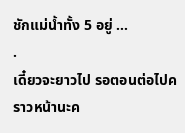ชักแม่น้ำทั้ง 5 อยู่ …
.
เดี๋ยวจะยาวไป รอตอนต่อไปคราวหน้านะค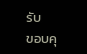รับ
ขอบคุ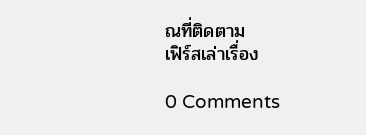ณที่ติดตาม
เฟิร์สเล่าเรื่อง

0 Comments